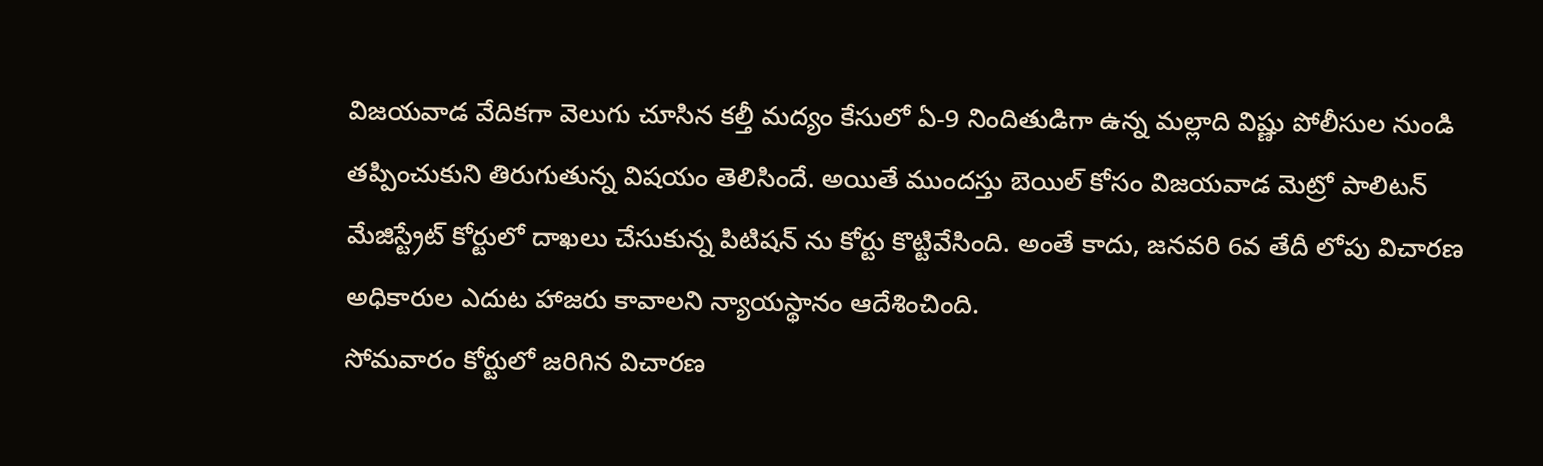విజయవాడ వేదికగా వెలుగు చూసిన కల్తీ మద్యం కేసులో ఏ-9 నిందితుడిగా ఉన్న మల్లాది విష్ణు పోలీసుల నుండి తప్పించుకుని తిరుగుతున్న విషయం తెలిసిందే. అయితే ముందస్తు బెయిల్ కోసం విజయవాడ మెట్రో పాలిటన్ మేజిస్ట్రేట్ కోర్టులో దాఖలు చేసుకున్న పిటిషన్ ను కోర్టు కొట్టివేసింది. అంతే కాదు, జనవరి 6వ తేదీ లోపు విచారణ అధికారుల ఎదుట హాజరు కావాలని న్యాయస్థానం ఆదేశించింది.
సోమవారం కోర్టులో జరిగిన విచారణ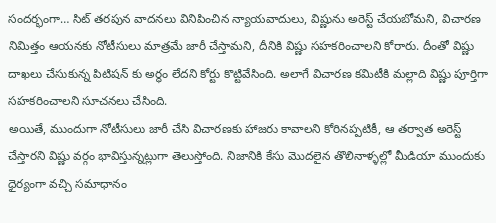సందర్భంగా… సిట్ తరపున వాదనలు వినిపించిన న్యాయవాదులు, విష్ణును అరెస్ట్ చేయబోమని, విచారణ నిమిత్తం ఆయనకు నోటీసులు మాత్రమే జారీ చేస్తామని, దీనికి విష్ణు సహకరించాలని కోరారు. దీంతో విష్ణు దాఖలు చేసుకున్న పిటిషన్ కు అర్ధం లేదని కోర్టు కొట్టివేసింది. అలాగే విచారణ కమిటీకి మల్లాది విష్ణు పూర్తిగా సహకరించాలని సూచనలు చేసింది.
అయితే, ముందుగా నోటీసులు జారీ చేసి విచారణకు హాజరు కావాలని కోరినప్పటికీ, ఆ తర్వాత అరెస్ట్ చేస్తారని విష్ణు వర్గం భావిస్తున్నట్లుగా తెలుస్తోంది. నిజానికి కేసు మొదలైన తొలినాళ్ళల్లో మీడియా ముందుకు ధైర్యంగా వచ్చి సమాధానం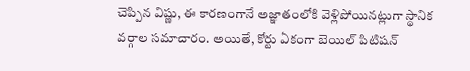చెప్పిన విష్ణు, ఈ కారణంగానే అజ్ఞాతంలోకి వెళ్లిపోయినట్లుగా స్థానిక వర్గాల సమాచారం. అయితే, కోర్టు ఏకంగా బెయిల్ పిటిషన్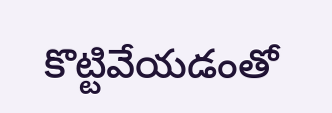కొట్టివేయడంతో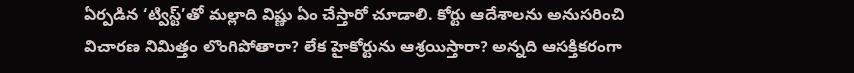ఏర్పడిన ‘ట్విస్ట్’తో మల్లాది విష్ణు ఏం చేస్తారో చూడాలి. కోర్టు ఆదేశాలను అనుసరించి విచారణ నిమిత్తం లొంగిపోతారా? లేక హైకోర్టును ఆశ్రయిస్తారా? అన్నది ఆసక్తికరంగా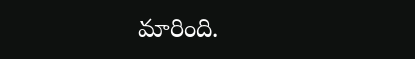మారింది.